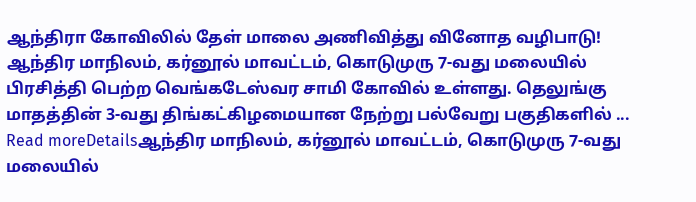ஆந்திரா கோவிலில் தேள் மாலை அணிவித்து வினோத வழிபாடு!
ஆந்திர மாநிலம், கர்னூல் மாவட்டம், கொடுமுரு 7-வது மலையில் பிரசித்தி பெற்ற வெங்கடேஸ்வர சாமி கோவில் உள்ளது. தெலுங்கு மாதத்தின் 3-வது திங்கட்கிழமையான நேற்று பல்வேறு பகுதிகளில் ...
Read moreDetailsஆந்திர மாநிலம், கர்னூல் மாவட்டம், கொடுமுரு 7-வது மலையில்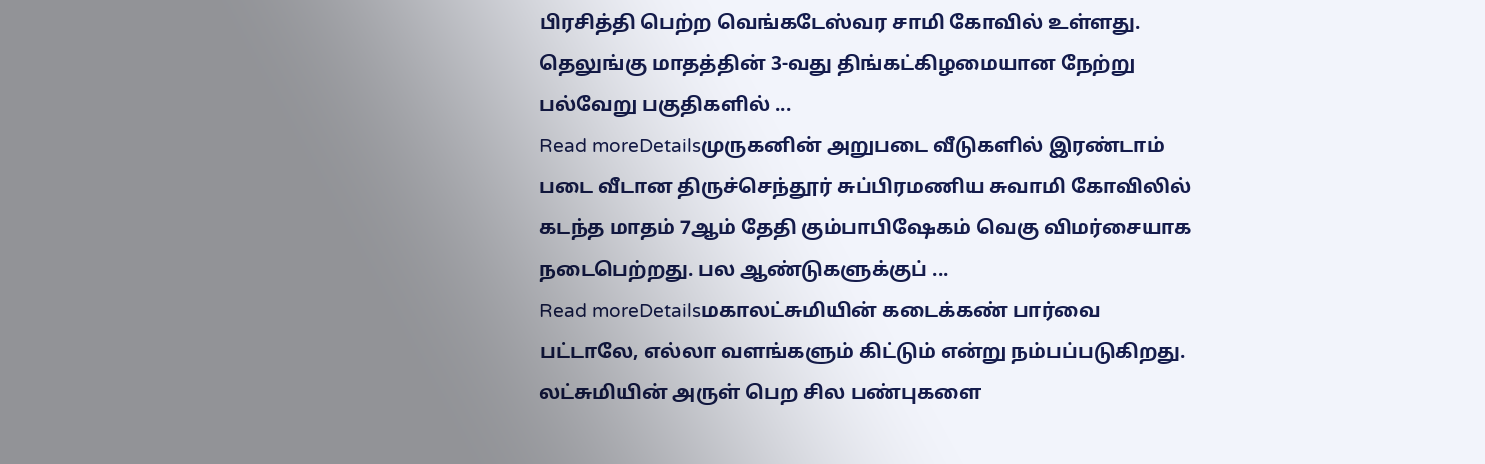பிரசித்தி பெற்ற வெங்கடேஸ்வர சாமி கோவில் உள்ளது. தெலுங்கு மாதத்தின் 3-வது திங்கட்கிழமையான நேற்று பல்வேறு பகுதிகளில் ...
Read moreDetailsமுருகனின் அறுபடை வீடுகளில் இரண்டாம் படை வீடான திருச்செந்தூர் சுப்பிரமணிய சுவாமி கோவிலில் கடந்த மாதம் 7ஆம் தேதி கும்பாபிஷேகம் வெகு விமர்சையாக நடைபெற்றது. பல ஆண்டுகளுக்குப் ...
Read moreDetailsமகாலட்சுமியின் கடைக்கண் பார்வை பட்டாலே, எல்லா வளங்களும் கிட்டும் என்று நம்பப்படுகிறது. லட்சுமியின் அருள் பெற சில பண்புகளை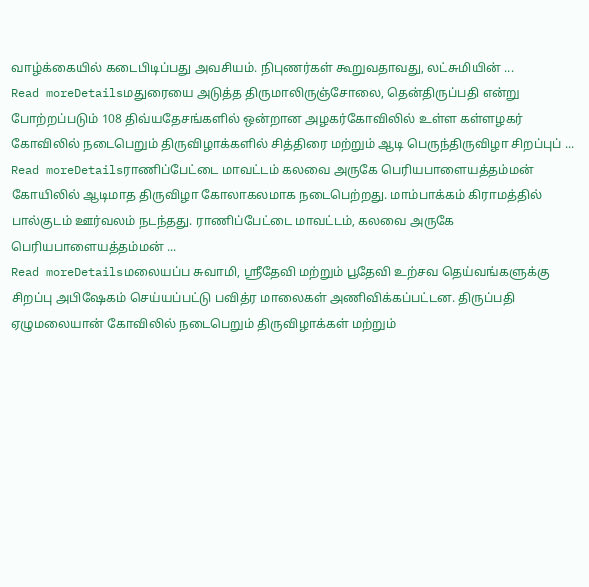வாழ்க்கையில் கடைபிடிப்பது அவசியம். நிபுணர்கள் கூறுவதாவது, லட்சுமியின் ...
Read moreDetailsமதுரையை அடுத்த திருமாலிருஞ்சோலை, தென்திருப்பதி என்று போற்றப்படும் 108 திவ்யதேசங்களில் ஒன்றான அழகர்கோவிலில் உள்ள கள்ளழகர் கோவிலில் நடைபெறும் திருவிழாக்களில் சித்திரை மற்றும் ஆடி பெருந்திருவிழா சிறப்புப் ...
Read moreDetailsராணிப்பேட்டை மாவட்டம் கலவை அருகே பெரியபாளையத்தம்மன் கோயிலில் ஆடிமாத திருவிழா கோலாகலமாக நடைபெற்றது. மாம்பாக்கம் கிராமத்தில் பால்குடம் ஊர்வலம் நடந்தது. ராணிப்பேட்டை மாவட்டம், கலவை அருகே பெரியபாளையத்தம்மன் ...
Read moreDetailsமலையப்ப சுவாமி, ஸ்ரீதேவி மற்றும் பூதேவி உற்சவ தெய்வங்களுக்கு சிறப்பு அபிஷேகம் செய்யப்பட்டு பவித்ர மாலைகள் அணிவிக்கப்பட்டன. திருப்பதி ஏழுமலையான் கோவிலில் நடைபெறும் திருவிழாக்கள் மற்றும்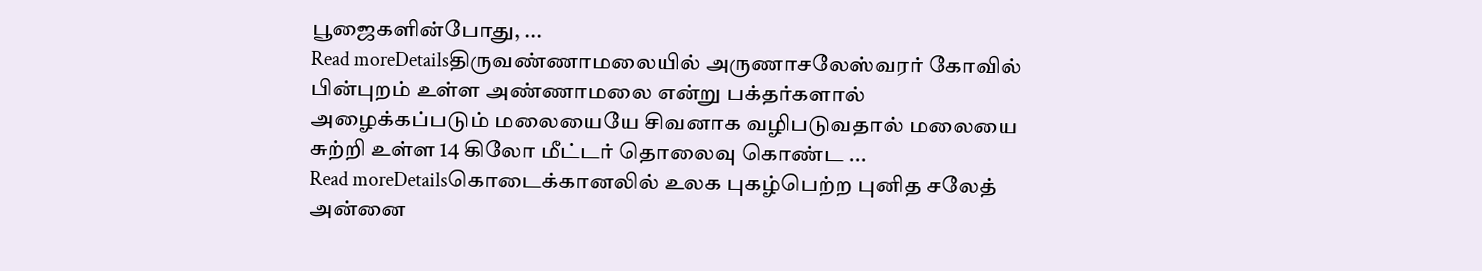பூஜைகளின்போது, ...
Read moreDetailsதிருவண்ணாமலையில் அருணாசலேஸ்வரர் கோவில் பின்புறம் உள்ள அண்ணாமலை என்று பக்தர்களால் அழைக்கப்படும் மலையையே சிவனாக வழிபடுவதால் மலையை சுற்றி உள்ள 14 கிலோ மீட்டர் தொலைவு கொண்ட ...
Read moreDetailsகொடைக்கானலில் உலக புகழ்பெற்ற புனித சலேத் அன்னை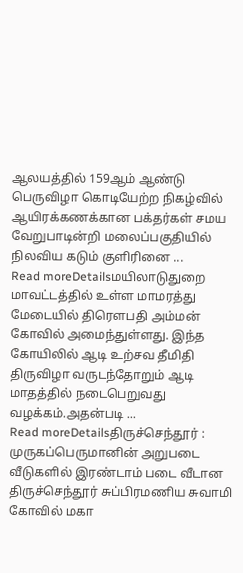ஆலயத்தில் 159ஆம் ஆண்டு பெருவிழா கொடியேற்ற நிகழ்வில் ஆயிரக்கணக்கான பக்தர்கள் சமய வேறுபாடின்றி மலைப்பகுதியில் நிலவிய கடும் குளிரினை ...
Read moreDetailsமயிலாடுதுறை மாவட்டத்தில் உள்ள மாமரத்து மேடையில் திரௌபதி அம்மன் கோவில் அமைந்துள்ளது. இந்த கோயிலில் ஆடி உற்சவ தீமிதி திருவிழா வருடந்தோறும் ஆடி மாதத்தில் நடைபெறுவது வழக்கம்.அதன்படி ...
Read moreDetailsதிருச்செந்தூர் : முருகப்பெருமானின் அறுபடை வீடுகளில் இரண்டாம் படை வீடான திருச்செந்தூர் சுப்பிரமணிய சுவாமி கோவில் மகா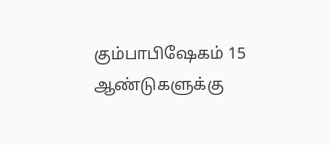கும்பாபிஷேகம் 15 ஆண்டுகளுக்கு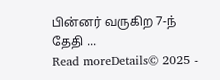பின்னர் வருகிற 7-ந் தேதி ...
Read moreDetails© 2025 -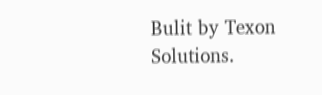Bulit by Texon Solutions.